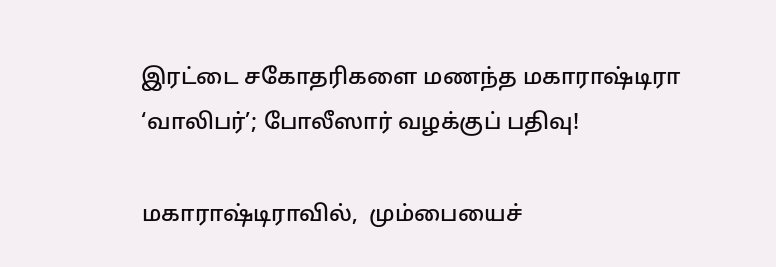இரட்டை சகோதரிகளை மணந்த மகாராஷ்டிரா ‘வாலிபர்’; போலீஸார் வழக்குப் பதிவு!

மகாராஷ்டிராவில்,  மும்பையைச்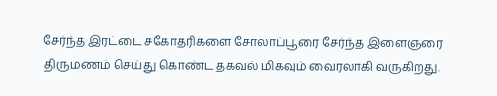சேர்ந்த இரட்டை சகோதரிகளை சோலாப்பூரை சேர்ந்த இளைஞரை  திருமணம் செய்து கொண்ட தகவல் மிகவும் வைரலாகி வருகிறது.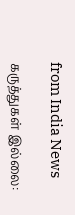from India News

கருத்துகள் இல்லை: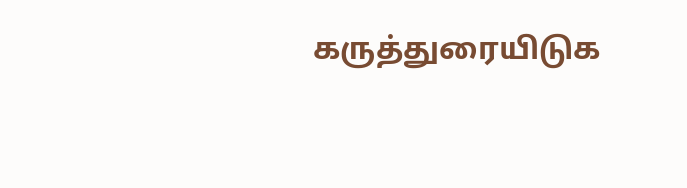கருத்துரையிடுக